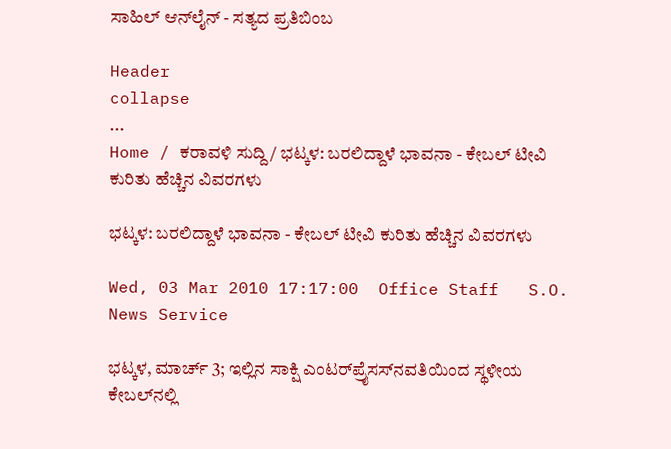ಸಾಹಿಲ್ ಆನ್‌ಲೈನ್ - ಸತ್ಯದ ಪ್ರತಿಬಿಂಬ

Header
collapse
...
Home / ಕರಾವಳಿ ಸುದ್ದಿ / ಭಟ್ಕಳ: ಬರಲಿದ್ದಾಳೆ ಭಾವನಾ - ಕೇಬಲ್ ಟೀವಿ ಕುರಿತು ಹೆಚ್ಚಿನ ವಿವರಗಳು

ಭಟ್ಕಳ: ಬರಲಿದ್ದಾಳೆ ಭಾವನಾ - ಕೇಬಲ್ ಟೀವಿ ಕುರಿತು ಹೆಚ್ಚಿನ ವಿವರಗಳು

Wed, 03 Mar 2010 17:17:00  Office Staff   S.O. News Service

ಭಟ್ಕಳ, ಮಾರ್ಚ್ 3; ಇಲ್ಲಿನ ಸಾಕ್ಷಿ ಎಂಟರ್‌ಪ್ರೈಸಸ್‌ನವತಿಯಿಂದ ಸ್ಥಳೀಯ ಕೇಬಲ್‌ನಲ್ಲಿ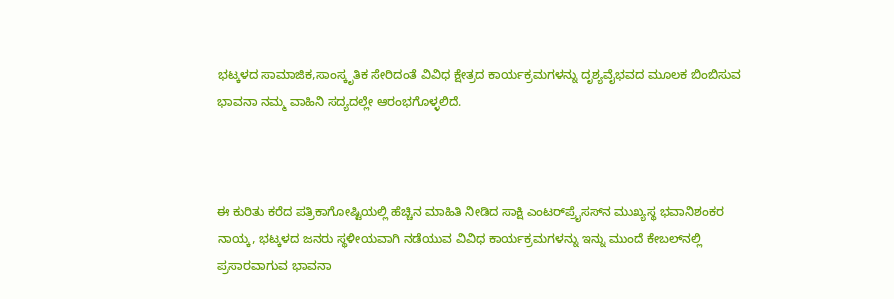ಭಟ್ಕಳದ ಸಾಮಾಜಿಕ,ಸಾಂಸ್ಕೃತಿಕ ಸೇರಿದಂತೆ ವಿವಿಧ ಕ್ಷೇತ್ರದ ಕಾರ್ಯಕ್ರಮಗಳನ್ನು ದೃಶ್ಯವೈಭವದ ಮೂಲಕ ಬಿಂಬಿಸುವ ಭಾವನಾ ನಮ್ಮ ವಾಹಿನಿ ಸದ್ಯದಲ್ಲೇ ಆರಂಭಗೊಳ್ಳಲಿದೆ.



ಈ ಕುರಿತು ಕರೆದ ಪತ್ರಿಕಾಗೋಷ್ಟಿಯಲ್ಲಿ ಹೆಚ್ಚಿನ ಮಾಹಿತಿ ನೀಡಿದ ಸಾಕ್ಷಿ ಎಂಟರ್‌ಪ್ರೈಸಸ್‌ನ ಮುಖ್ಯಸ್ಥ ಭವಾನಿಶಂಕರ ನಾಯ್ಕ, ಭಟ್ಕಳದ ಜನರು ಸ್ಥಳೀಯವಾಗಿ ನಡೆಯುವ ವಿವಿಧ ಕಾರ್ಯಕ್ರಮಗಳನ್ನು ಇನ್ನು ಮುಂದೆ ಕೇಬಲ್‌ನಲ್ಲಿ ಪ್ರಸಾರವಾಗುವ ಭಾವನಾ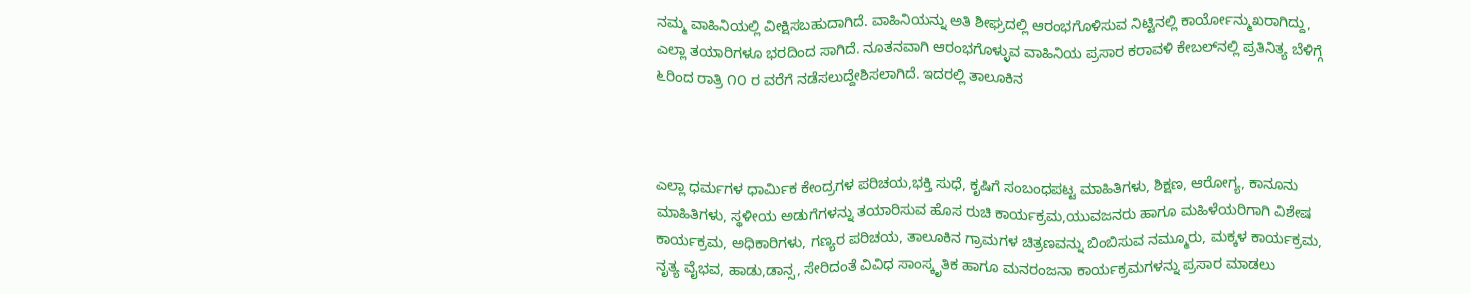ನಮ್ಮ ವಾಹಿನಿಯಲ್ಲಿ ವೀಕ್ಷಿಸಬಹುದಾಗಿದೆ. ವಾಹಿನಿಯನ್ನು ಅತಿ ಶೀಘ್ರದಲ್ಲಿ ಆರಂಭಗೊಳಿಸುವ ನಿಟ್ಟಿನಲ್ಲಿ ಕಾರ್ಯೋನ್ಮುಖರಾಗಿದ್ದು, ಎಲ್ಲಾ ತಯಾರಿಗಳೂ ಭರದಿಂದ ಸಾಗಿದೆ. ನೂತನವಾಗಿ ಆರಂಭಗೊಳ್ಳುವ ವಾಹಿನಿಯ ಪ್ರಸಾರ ಕರಾವಳಿ ಕೇಬಲ್‌ನಲ್ಲಿ ಪ್ರತಿನಿತ್ಯ ಬೆಳಿಗ್ಗೆ ೬ರಿಂದ ರಾತ್ರಿ ೧೦ ರ ವರೆಗೆ ನಡೆಸಲುದ್ದೇಶಿಸಲಾಗಿದೆ. ಇದರಲ್ಲಿ ತಾಲೂಕಿನ



ಎಲ್ಲಾ ಧರ್ಮಗಳ ಧಾರ್ಮಿಕ ಕೇಂದ್ರಗಳ ಪರಿಚಯ,ಭಕ್ತಿ ಸುಧೆ, ಕೃಷಿಗೆ ಸಂಬಂಧಪಟ್ಟ ಮಾಹಿತಿಗಳು, ಶಿಕ್ಷಣ, ಆರೋಗ್ಯ, ಕಾನೂನು ಮಾಹಿತಿಗಳು, ಸ್ಥಳೀಯ ಅಡುಗೆಗಳನ್ನು ತಯಾರಿಸುವ ಹೊಸ ರುಚಿ ಕಾರ್ಯಕ್ರಮ,ಯುವಜನರು ಹಾಗೂ ಮಹಿಳೆಯರಿಗಾಗಿ ವಿಶೇಷ ಕಾರ್ಯಕ್ರಮ, ಅಧಿಕಾರಿಗಳು, ಗಣ್ಯರ ಪರಿಚಯ, ತಾಲೂಕಿನ ಗ್ರಾಮಗಳ ಚಿತ್ರಣವನ್ನು ಬಿಂಬಿಸುವ ನಮ್ಮೂರು, ಮಕ್ಕಳ ಕಾರ್ಯಕ್ರಮ, ನೃತ್ಯ ವೈಭವ, ಹಾಡು,ಡಾನ್ಸ, ಸೇರಿದಂತೆ ವಿವಿಧ ಸಾಂಸ್ಕೃತಿಕ ಹಾಗೂ ಮನರಂಜನಾ ಕಾರ್ಯಕ್ರಮಗಳನ್ನು ಪ್ರಸಾರ ಮಾಡಲು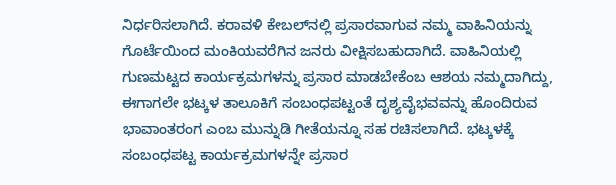ನಿರ್ಧರಿಸಲಾಗಿದೆ. ಕರಾವಳಿ ಕೇಬಲ್‌ನಲ್ಲಿ ಪ್ರಸಾರವಾಗುವ ನಮ್ಮ ವಾಹಿನಿಯನ್ನು ಗೊರ್ಟೆಯಿಂದ ಮಂಕಿಯವರೆಗಿನ ಜನರು ವೀಕ್ಷಿಸಬಹುದಾಗಿದೆ. ವಾಹಿನಿಯಲ್ಲಿ ಗುಣಮಟ್ಟದ ಕಾರ್ಯಕ್ರಮಗಳನ್ನು ಪ್ರಸಾರ ಮಾಡಬೇಕೆಂಬ ಆಶಯ ನಮ್ಮದಾಗಿದ್ದು, ಈಗಾಗಲೇ ಭಟ್ಕಳ ತಾಲೂಕಿಗೆ ಸಂಬಂಧಪಟ್ಟಂತೆ ದೃಶ್ಯವೈಭವವನ್ನು ಹೊಂದಿರುವ ಭಾವಾಂತರಂಗ ಎಂಬ ಮುನ್ನುಡಿ ಗೀತೆಯನ್ನೂ ಸಹ ರಚಿಸಲಾಗಿದೆ. ಭಟ್ಕಳಕ್ಕೆ ಸಂಬಂಧಪಟ್ಟ ಕಾರ್ಯಕ್ರಮಗಳನ್ನೇ ಪ್ರಸಾರ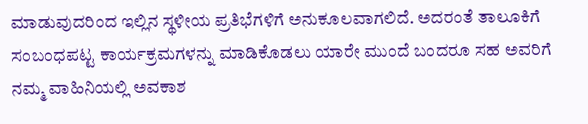ಮಾಡುವುದರಿಂದ ಇಲ್ಲಿನ ಸ್ಥಳೀಯ ಪ್ರತಿಭೆಗಳಿಗೆ ಅನುಕೂಲವಾಗಲಿದೆ. ಅದರಂತೆ ತಾಲೂಕಿಗೆ ಸಂಬಂಧಪಟ್ಟ ಕಾರ್ಯಕ್ರಮಗಳನ್ನು ಮಾಡಿಕೊಡಲು ಯಾರೇ ಮುಂದೆ ಬಂದರೂ ಸಹ ಅವರಿಗೆ ನಮ್ಮ ವಾಹಿನಿಯಲ್ಲಿ ಅವಕಾಶ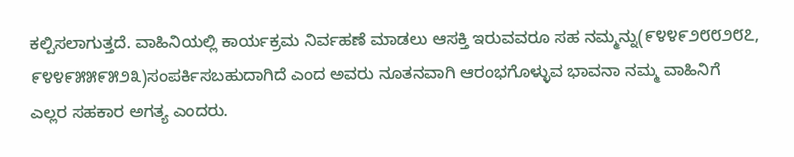ಕಲ್ಪಿಸಲಾಗುತ್ತದೆ. ವಾಹಿನಿಯಲ್ಲಿ ಕಾರ್ಯಕ್ರಮ ನಿರ್ವಹಣೆ ಮಾಡಲು ಆಸಕ್ತಿ ಇರುವವರೂ ಸಹ ನಮ್ಮನ್ನು(೯೪೪೯೨೮೮೨೮೭, ೯೪೪೯೫೫೯೫೨೩)ಸಂಪರ್ಕಿಸಬಹುದಾಗಿದೆ ಎಂದ ಅವರು ನೂತನವಾಗಿ ಆರಂಭಗೊಳ್ಳುವ ಭಾವನಾ ನಮ್ಮ ವಾಹಿನಿಗೆ ಎಲ್ಲರ ಸಹಕಾರ ಅಗತ್ಯ ಎಂದರು.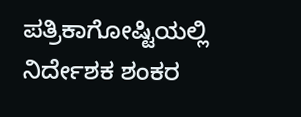ಪತ್ರಿಕಾಗೋಷ್ಟಿಯಲ್ಲಿ ನಿರ್ದೇಶಕ ಶಂಕರ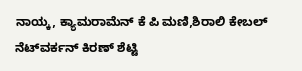ನಾಯ್ಕ, ಕ್ಯಾಮರಾಮೆನ್ ಕೆ ಪಿ ಮಣಿ,ಶಿರಾಲಿ ಕೇಬಲ್ ನೆಟ್‌ವರ್ಕನ್ ಕಿರಣ್ ಶೆಟ್ಟಿ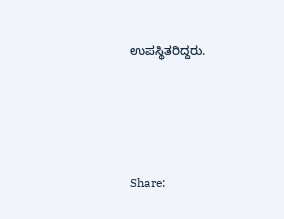ಉಪಸ್ಥಿತರಿದ್ದರು.




Share: